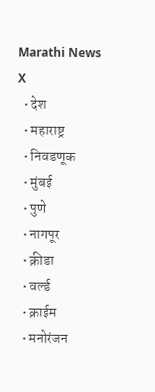Marathi News
X
  • देश
  • महाराष्ट्र
  • निवडणूक
  • मुंबई
  • पुणे
  • नागपूर
  • क्रीडा
  • वर्ल्ड
  • क्राईम
  • मनोरंजन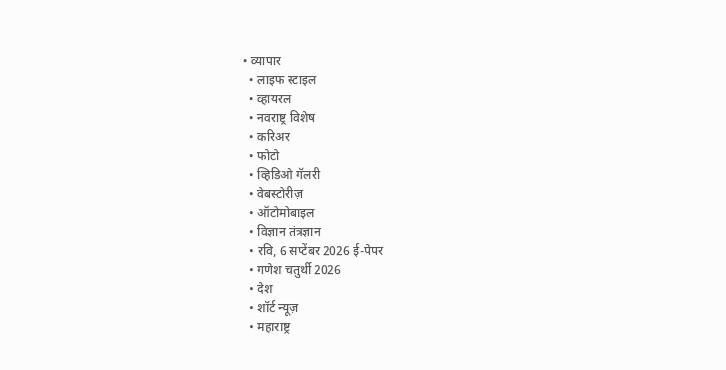• व्यापार
  • लाइफ स्टाइल
  • व्हायरल
  • नवराष्ट्र विशेष
  • करिअर
  • फोटो
  • व्हिडिओ गॅलरी
  • वेबस्टोरीज़
  • ऑटोमोबाइल
  • विज्ञान तंत्रज्ञान
  • रवि, 6 सप्टेंबर 2026 ई-पेपर
  • गणेश चतुर्थी 2026
  • देश
  • शॉर्ट न्यूज़
  • महाराष्ट्र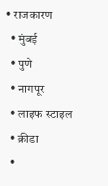• राजकारण
  • मुंबई
  • पुणे
  • नागपूर
  • लाइफ स्टाइल
  • क्रीडा
  •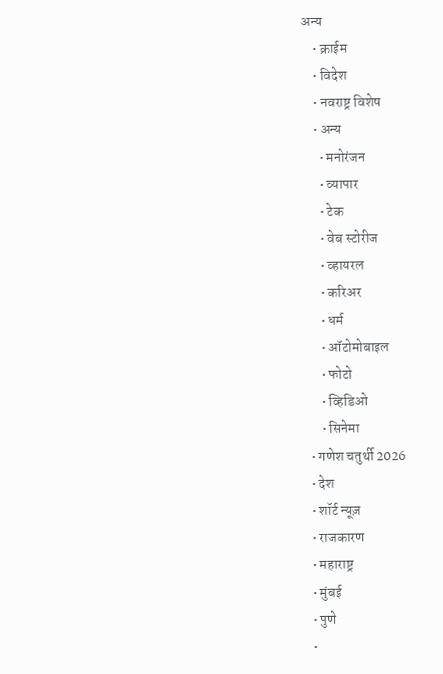अन्य
    • क्राईम
    • विदेश
    • नवराष्ट्र विशेष
    • अन्य
      • मनोरंजन
      • व्यापार
      • टेक
      • वेब स्टोरीज
      • व्हायरल
      • करिअर
      • धर्म
      • ऑटोमोबाइल
      • फोटो
      • व्हिडिओ
      • सिनेमा
  • गणेश चतुर्थी 2026
  • देश
  • शॉर्ट न्यूज़
  • राजकारण
  • महाराष्ट्र
  • मुंबई
  • पुणे
  •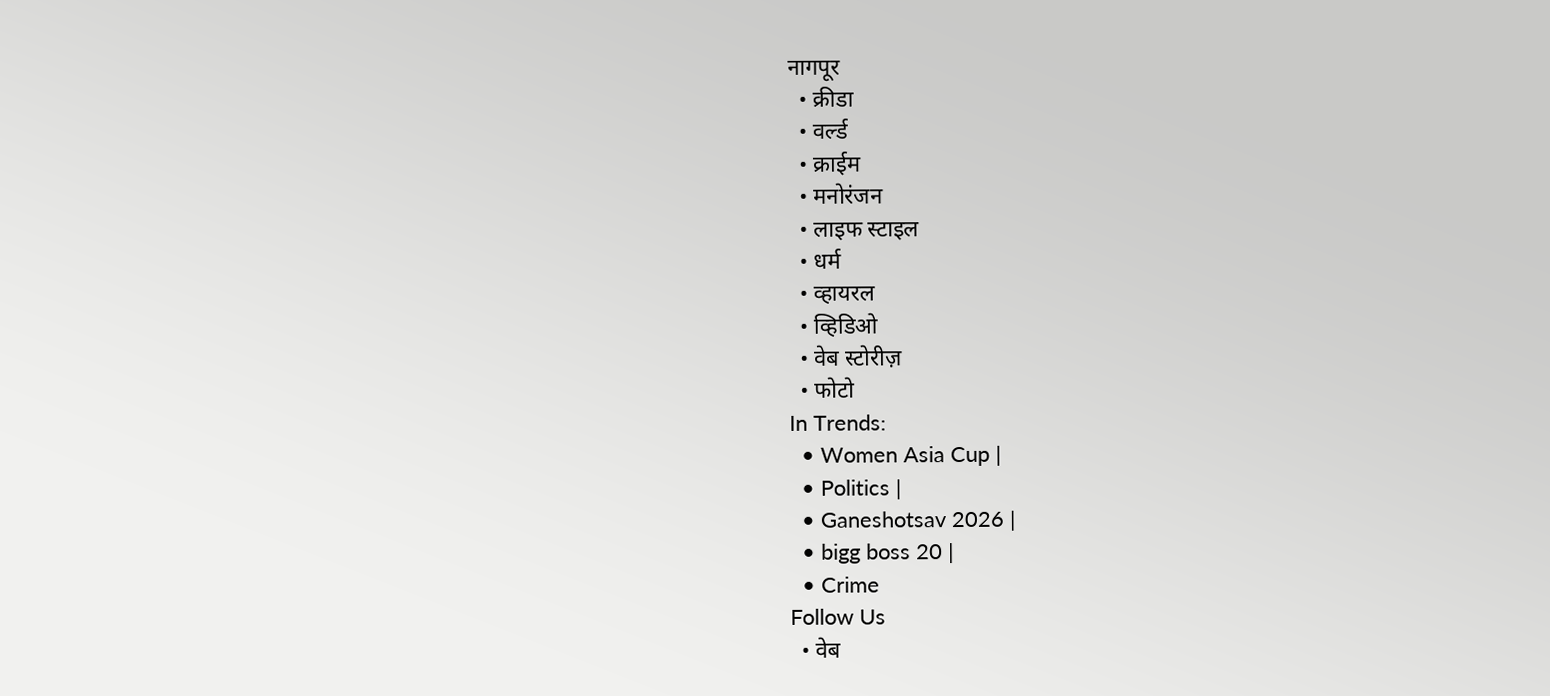नागपूर
  • क्रीडा
  • वर्ल्ड
  • क्राईम
  • मनोरंजन
  • लाइफ स्टाइल
  • धर्म
  • व्हायरल
  • व्हिडिओ
  • वेब स्टोरीज़
  • फोटो
In Trends:
  • Women Asia Cup |
  • Politics |
  • Ganeshotsav 2026 |
  • bigg boss 20 |
  • Crime
Follow Us
  • वेब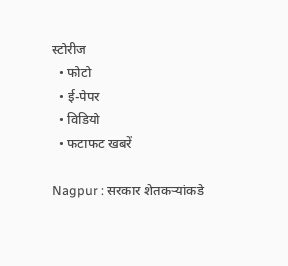स्टोरीज
  • फोटो
  • ई-पेपर
  • विडियो
  • फटाफट खबरें

Nagpur : सरकार शेतकऱ्यांकडे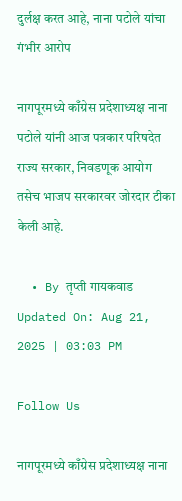दुर्लक्ष करत आहे, नाना पटोले यांचा गंभीर आरोप

नागपूरमध्ये काँग्रेस प्रदेशाध्यक्ष नाना पटोले यांनी आज पत्रकार परिषदेत राज्य सरकार, निवडणूक आयोग तसेच भाजप सरकारवर जोरदार टीका केली आहे.

  • By तृप्ती गायकवाड
Updated On: Aug 21, 2025 | 03:03 PM

Follow Us

नागपूरमध्ये काँग्रेस प्रदेशाध्यक्ष नाना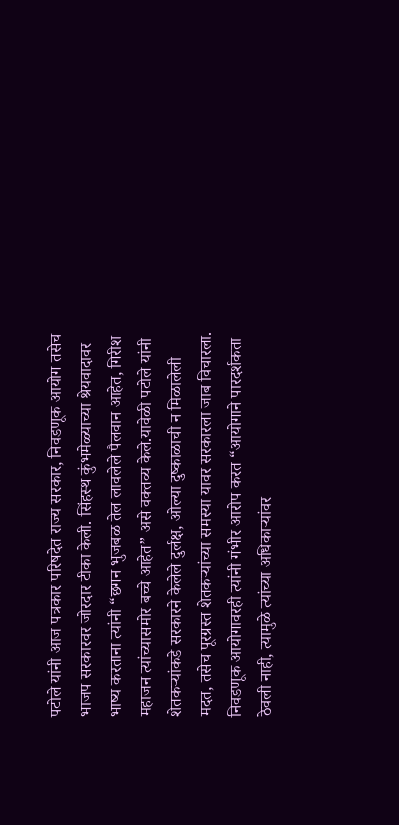पटोले यांनी आज पत्रकार परिषदेत राज्य सरकार, निवडणूक आयोग तसेच भाजप सरकारवर जोरदार टीका केली. सिंहस्थ कुंभमेळ्याच्या श्रेयवादावर भाष्य करताना त्यांनी “छगन भुजबळ तेल लावलेले पैलवान आहेत, गिरीश महाजन त्यांच्यासमोर बच्चे आहेत” असे वक्तव्य केले.यावेळी पटोले यांनी शेतकऱ्यांकडे सरकारने केलेले दुर्लक्ष, ओल्या दुष्काळाची न मिळालेली मदत, तसेच पूरग्रस्त शेतकऱ्यांच्या समस्या यावर सरकारला जाब विचारला. निवडणूक आयोगावरही त्यांनी गंभीर आरोप करत “आयोगाने पारदर्शकता ठेवली नाही, त्यामुळे त्यांच्या अधिकाऱ्यांवर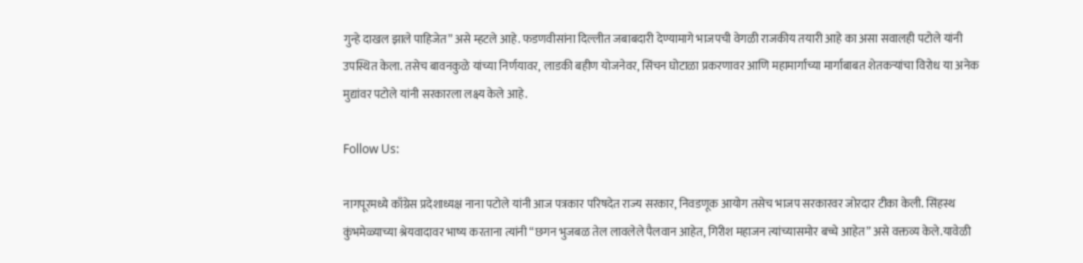गुन्हे दाखल झाले पाहिजेत” असे म्हटले आहे. फडणवीसांना दिल्लीत जबाबदारी देण्यामागे भाजपची वेगळी राजकीय तयारी आहे का असा सवालही पटोले यांनी उपस्थित केला. तसेच बावनकुळे यांच्या निर्णयावर, लाडकी बहीण योजनेवर, सिंचन घोटाळा प्रकरणावर आणि महामार्गाच्या मार्गाबाबत शेतकऱ्यांचा विरोध या अनेक मुद्यांवर पटोले यांनी सरकारला लक्ष्य केले आहे.

Follow Us:

नागपूरमध्ये काँग्रेस प्रदेशाध्यक्ष नाना पटोले यांनी आज पत्रकार परिषदेत राज्य सरकार, निवडणूक आयोग तसेच भाजप सरकारवर जोरदार टीका केली. सिंहस्थ कुंभमेळ्याच्या श्रेयवादावर भाष्य करताना त्यांनी “छगन भुजबळ तेल लावलेले पैलवान आहेत, गिरीश महाजन त्यांच्यासमोर बच्चे आहेत” असे वक्तव्य केले.यावेळी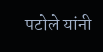पटोले यांनी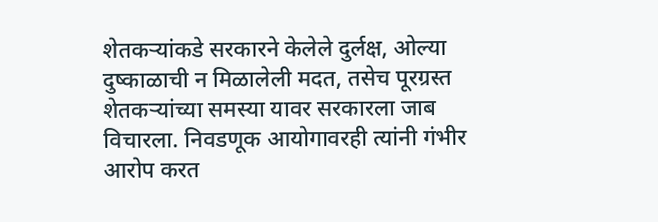शेतकऱ्यांकडे सरकारने केलेले दुर्लक्ष, ओल्या दुष्काळाची न मिळालेली मदत, तसेच पूरग्रस्त शेतकऱ्यांच्या समस्या यावर सरकारला जाब विचारला. निवडणूक आयोगावरही त्यांनी गंभीर आरोप करत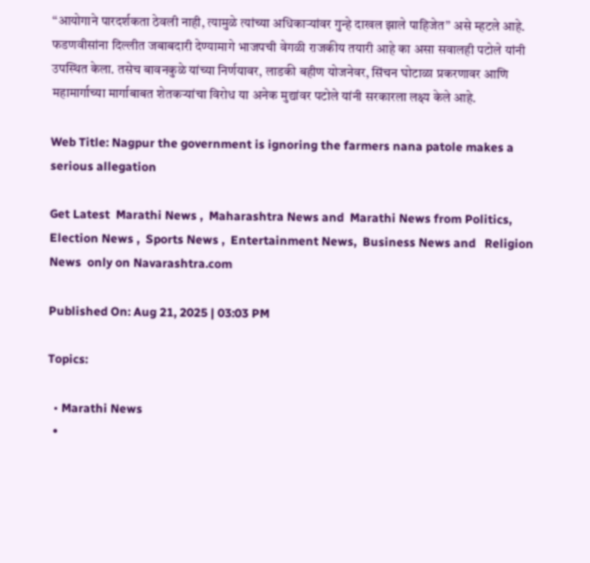“आयोगाने पारदर्शकता ठेवली नाही, त्यामुळे त्यांच्या अधिकाऱ्यांवर गुन्हे दाखल झाले पाहिजेत” असे म्हटले आहे. फडणवीसांना दिल्लीत जबाबदारी देण्यामागे भाजपची वेगळी राजकीय तयारी आहे का असा सवालही पटोले यांनी उपस्थित केला. तसेच बावनकुळे यांच्या निर्णयावर, लाडकी बहीण योजनेवर, सिंचन घोटाळा प्रकरणावर आणि महामार्गाच्या मार्गाबाबत शेतकऱ्यांचा विरोध या अनेक मुद्यांवर पटोले यांनी सरकारला लक्ष्य केले आहे.

Web Title: Nagpur the government is ignoring the farmers nana patole makes a serious allegation

Get Latest  Marathi News ,  Maharashtra News and  Marathi News from Politics,  Election News ,  Sports News ,  Entertainment News,  Business News and   Religion News  only on Navarashtra.com

Published On: Aug 21, 2025 | 03:03 PM

Topics:

  • Marathi News
  •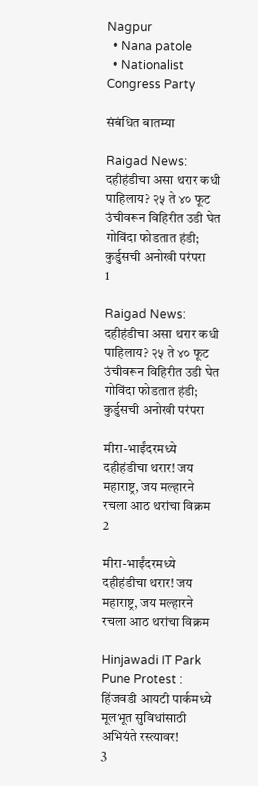Nagpur
  • Nana patole
  • Nationalist Congress Party

संबंधित बातम्या

Raigad News: दहीहंडीचा असा थरार कधी पाहिलाय? २५ ते ४० फूट उंचीवरून विहिरीत उडी घेत गोविंदा फोडतात हंडी; कुर्डुसची अनोखी परंपरा
1

Raigad News: दहीहंडीचा असा थरार कधी पाहिलाय? २५ ते ४० फूट उंचीवरून विहिरीत उडी घेत गोविंदा फोडतात हंडी; कुर्डुसची अनोखी परंपरा

मीरा-भाईंदरमध्ये दहीहंडीचा थरार! जय महाराष्ट्र, जय मल्हारने रचला आठ थरांचा विक्रम
2

मीरा-भाईंदरमध्ये दहीहंडीचा थरार! जय महाराष्ट्र, जय मल्हारने रचला आठ थरांचा विक्रम

Hinjawadi IT Park Pune Protest : हिंजवडी आयटी पार्कमध्ये मूलभूत सुविधांसाठी अभियंते रस्त्यावर!
3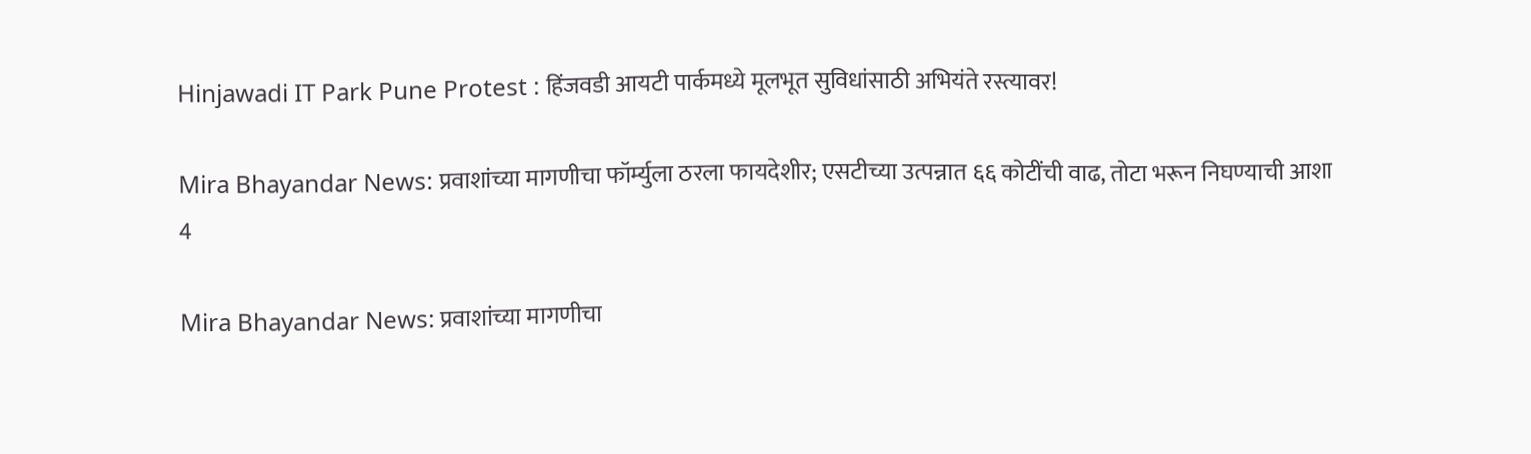Hinjawadi IT Park Pune Protest : हिंजवडी आयटी पार्कमध्ये मूलभूत सुविधांसाठी अभियंते रस्त्यावर!

Mira Bhayandar News: प्रवाशांच्या मागणीचा फॉर्म्युला ठरला फायदेशीर; एसटीच्या उत्पन्नात ६६ कोटींची वाढ, तोटा भरून निघण्याची आशा
4

Mira Bhayandar News: प्रवाशांच्या मागणीचा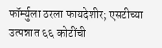फॉर्म्युला ठरला फायदेशीर; एसटीच्या उत्पन्नात ६६ कोटींची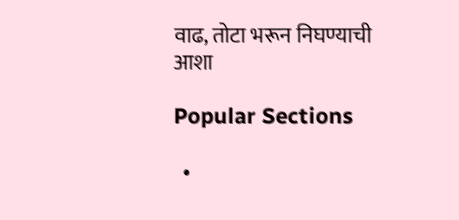वाढ, तोटा भरून निघण्याची आशा

Popular Sections

  •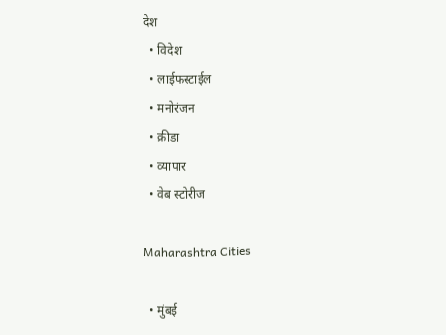देश
  • विदेश
  • लाईफस्टाईल
  • मनोरंजन
  • क्रीडा
  • व्यापार
  • वेब स्टोरीज

Maharashtra Cities

  • मुंबई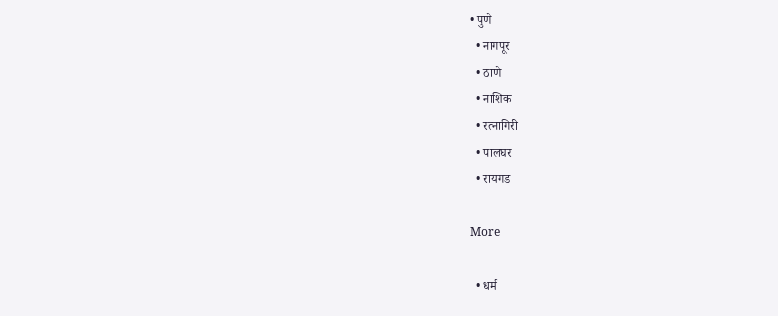• पुणे
  • नागपूर
  • ठाणे
  • नाशिक
  • रत्नागिरी
  • पालघर
  • रायगड

More

  • धर्म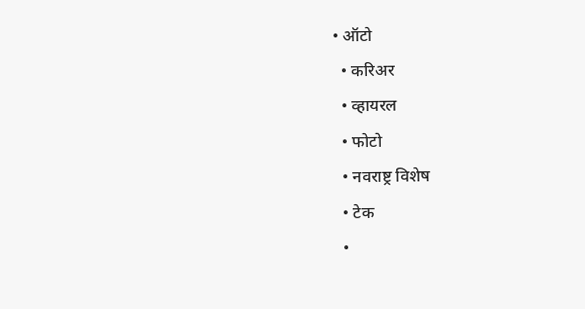• ऑटो
  • करिअर
  • व्हायरल
  • फोटो
  • नवराष्ट्र विशेष
  • टेक
  •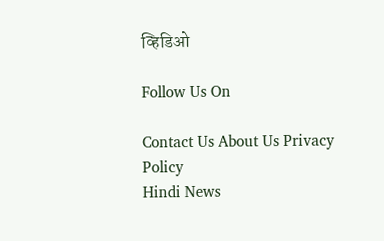व्हिडिओ

Follow Us On

Contact Us About Us Privacy Policy
Hindi News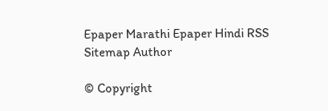Epaper Marathi Epaper Hindi RSS Sitemap Author

© Copyright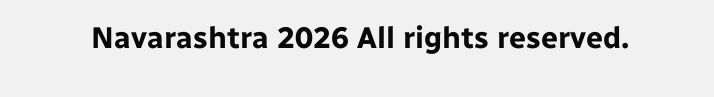Navarashtra 2026 All rights reserved.